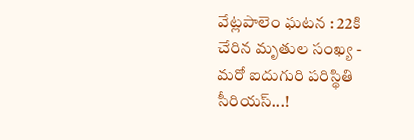వేట్లపాలెం ఘటన : 22కి చేరిన మృతుల సంఖ్య - మరో ఐదుగురి పరిస్థితి సీరియస్...!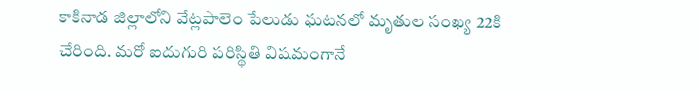కాకినాడ జిల్లాలోని వేట్లపాలెం పేలుడు ఘటనలో మృతుల సంఖ్య 22కి చేరింది. మరో ఐదుగురి పరిస్థితి విషమంగానే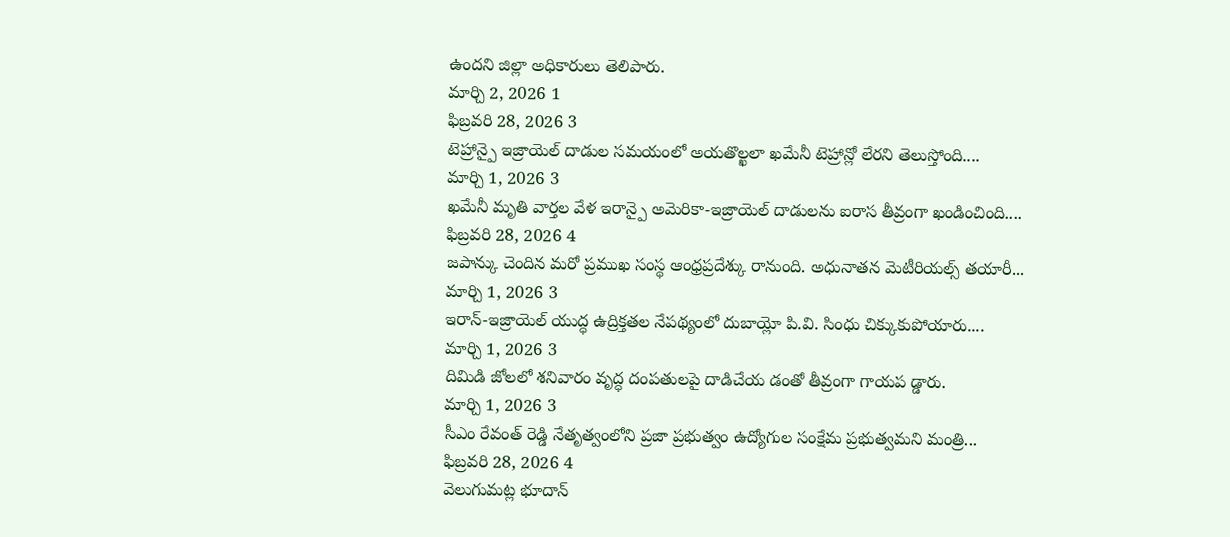ఉందని జిల్లా అధికారులు తెలిపారు.
మార్చి 2, 2026 1
ఫిబ్రవరి 28, 2026 3
టెహ్రాన్పై ఇజ్రాయెల్ దాడుల సమయంలో అయతొల్ఖలా ఖమేనీ టెహ్రాన్లో లేరని తెలుస్తోంది....
మార్చి 1, 2026 3
ఖమేనీ మృతి వార్తల వేళ ఇరాన్పై అమెరికా-ఇజ్రాయెల్ దాడులను ఐరాస తీవ్రంగా ఖండించింది....
ఫిబ్రవరి 28, 2026 4
జపాన్కు చెందిన మరో ప్రముఖ సంస్థ ఆంధ్రప్రదేశ్కు రానుంది. అధునాతన మెటీరియల్స్ తయారీ...
మార్చి 1, 2026 3
ఇరాన్-ఇజ్రాయెల్ యుద్ధ ఉద్రిక్తతల నేపథ్యంలో దుబాయ్లో పి.వి. సింధు చిక్కుకుపోయారు....
మార్చి 1, 2026 3
దిమిడి జోలలో శనివారం వృద్ధ దంపతులపై దాడిచేయ డంతో తీవ్రంగా గాయప డ్డారు.
మార్చి 1, 2026 3
సీఎం రేవంత్ రెడ్డి నేతృత్వంలోని ప్రజా ప్రభుత్వం ఉద్యోగుల సంక్షేమ ప్రభుత్వమని మంత్రి...
ఫిబ్రవరి 28, 2026 4
వెలుగుమట్ల భూదాన్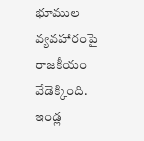భూముల వ్యవహారంపై రాజకీయం వేడెక్కింది. ఇండ్ల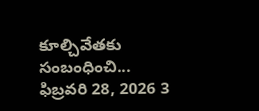కూల్చివేతకు సంబంధించి...
ఫిబ్రవరి 28, 2026 3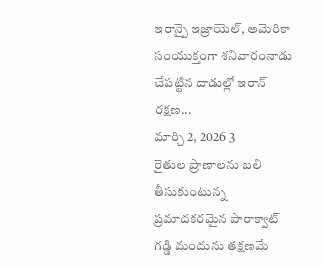ఇరాన్పై ఇజ్రాయెల్, అమెరికా సంయుక్తంగా శనివారంనాడు చేపట్టిన దాడుల్లో ఇరాన్ రక్షణ...
మార్చి 2, 2026 3
రైతుల ప్రాణాలను బలి తీసుకుంటున్న ప్రమాదకరమైన పారాక్వాట్ గడ్డి మందును తక్షణమే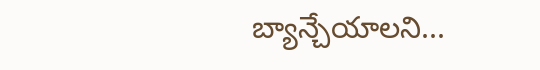బ్యాన్చేయాలని...